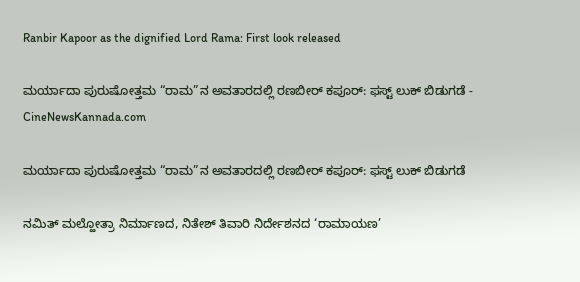Ranbir Kapoor as the dignified Lord Rama: First look released

ಮರ್ಯಾದಾ ಪುರುಷೋತ್ತಮ “ರಾಮ”ನ ಅವತಾರದಲ್ಲಿ ರಣಬೀರ್ ಕಪೂರ್: ಫಸ್ಟ್ ಲುಕ್ ಬಿಡುಗಡೆ - CineNewsKannada.com

ಮರ್ಯಾದಾ ಪುರುಷೋತ್ತಮ “ರಾಮ”ನ ಅವತಾರದಲ್ಲಿ ರಣಬೀರ್ ಕಪೂರ್: ಫಸ್ಟ್ ಲುಕ್ ಬಿಡುಗಡೆ

ನಮಿತ್ ಮಲ್ಹೋತ್ರಾ ನಿರ್ಮಾಣದ, ನಿತೇಶ್ ತಿವಾರಿ ನಿರ್ದೇಶನದ ‘ರಾಮಾಯಣ’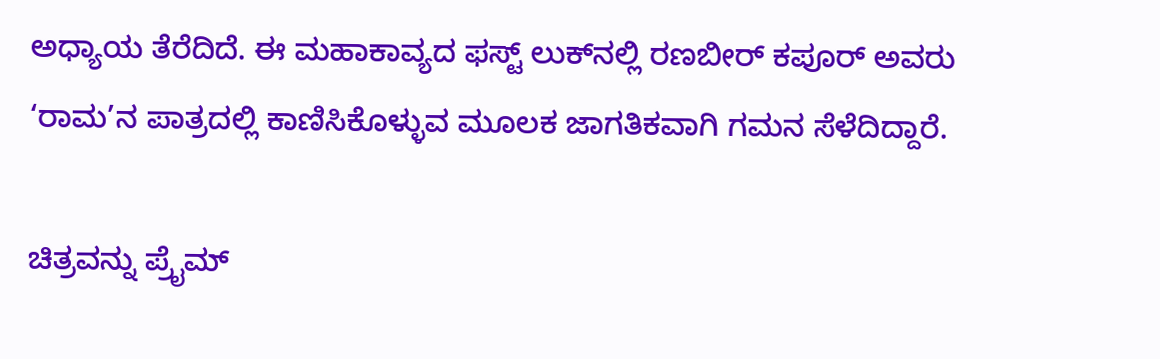ಅಧ್ಯಾಯ ತೆರೆದಿದೆ. ಈ ಮಹಾಕಾವ್ಯದ ಫಸ್ಟ್ ಲುಕ್‍ನಲ್ಲಿ ರಣಬೀರ್ ಕಪೂರ್ ಅವರು ‘ರಾಮ’ನ ಪಾತ್ರದಲ್ಲಿ ಕಾಣಿಸಿಕೊಳ್ಳುವ ಮೂಲಕ ಜಾಗತಿಕವಾಗಿ ಗಮನ ಸೆಳೆದಿದ್ದಾರೆ.

ಚಿತ್ರವನ್ನು ಪ್ರೈಮ್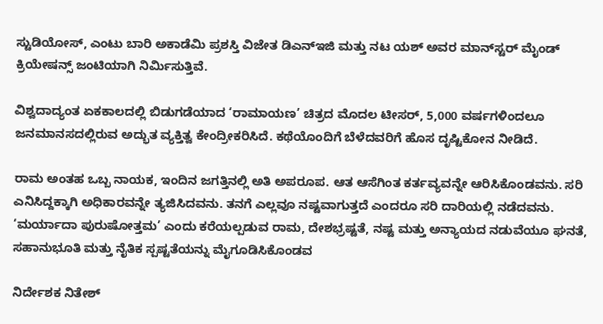ಸ್ಟುಡಿಯೋಸ್, ಎಂಟು ಬಾರಿ ಅಕಾಡೆಮಿ ಪ್ರಶಸ್ತಿ ವಿಜೇತ ಡಿಎನ್‍ಇಜಿ ಮತ್ತು ನಟ ಯಶ್ ಅವರ ಮಾನ್‍ಸ್ಟರ್ ಮೈಂಡ್ ಕ್ರಿಯೇಷನ್ಸ್ ಜಂಟಿಯಾಗಿ ನಿರ್ಮಿಸುತ್ತಿವೆ.

ವಿಶ್ವದಾದ್ಯಂತ ಏಕಕಾಲದಲ್ಲಿ ಬಿಡುಗಡೆಯಾದ ‘ರಾಮಾಯಣ’ ಚಿತ್ರದ ಮೊದಲ ಟೀಸರ್, 5,000 ವರ್ಷಗಳಿಂದಲೂ ಜನಮಾನಸದಲ್ಲಿರುವ ಅದ್ಭುತ ವ್ಯಕ್ತಿತ್ವ ಕೇಂದ್ರೀಕರಿಸಿದೆ. ಕಥೆಯೊಂದಿಗೆ ಬೆಳೆದವರಿಗೆ ಹೊಸ ದೃಷ್ಟಿಕೋನ ನೀಡಿದೆ.

ರಾಮ ಅಂತಹ ಒಬ್ಬ ನಾಯಕ, ಇಂದಿನ ಜಗತ್ತಿನಲ್ಲಿ ಅತಿ ಅಪರೂಪ. ಆತ ಆಸೆಗಿಂತ ಕರ್ತವ್ಯವನ್ನೇ ಆರಿಸಿಕೊಂಡವನು. ಸರಿ ಎನಿಸಿದ್ದಕ್ಕಾಗಿ ಅಧಿಕಾರವನ್ನೇ ತ್ಯಜಿಸಿದವನು. ತನಗೆ ಎಲ್ಲವೂ ನಷ್ಟವಾಗುತ್ತದೆ ಎಂದರೂ ಸರಿ ದಾರಿಯಲ್ಲಿ ನಡೆದವನು. ‘ಮರ್ಯಾದಾ ಪುರುಷೋತ್ತಮ’ ಎಂದು ಕರೆಯಲ್ಪಡುವ ರಾಮ, ದೇಶಭ್ರಷ್ಟತೆ, ನಷ್ಟ ಮತ್ತು ಅನ್ಯಾಯದ ನಡುವೆಯೂ ಘನತೆ, ಸಹಾನುಭೂತಿ ಮತ್ತು ನೈತಿಕ ಸ್ಪಷ್ಟತೆಯನ್ನು ಮೈಗೂಡಿಸಿಕೊಂಡವ

ನಿರ್ದೇಶಕ ನಿತೇಶ್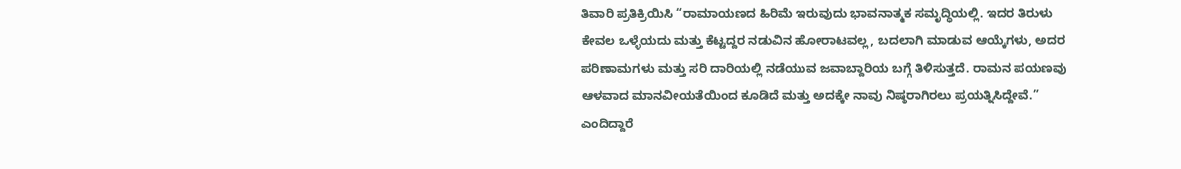ತಿವಾರಿ ಪ್ರತಿಕ್ರಿಯಿಸಿ “ರಾಮಾಯಣದ ಹಿರಿಮೆ ಇರುವುದು ಭಾವನಾತ್ಮಕ ಸಮೃದ್ಧಿಯಲ್ಲಿ. ಇದರ ತಿರುಳು ಕೇವಲ ಒಳ್ಳೆಯದು ಮತ್ತು ಕೆಟ್ಟದ್ದರ ನಡುವಿನ ಹೋರಾಟವಲ್ಲ, ಬದಲಾಗಿ ಮಾಡುವ ಆಯ್ಕೆಗಳು, ಅದರ ಪರಿಣಾಮಗಳು ಮತ್ತು ಸರಿ ದಾರಿಯಲ್ಲಿ ನಡೆಯುವ ಜವಾಬ್ದಾರಿಯ ಬಗ್ಗೆ ತಿಳಿಸುತ್ತದೆ. ರಾಮನ ಪಯಣವು ಆಳವಾದ ಮಾನವೀಯತೆಯಿಂದ ಕೂಡಿದೆ ಮತ್ತು ಅದಕ್ಕೇ ನಾವು ನಿಷ್ಠರಾಗಿರಲು ಪ್ರಯತ್ನಿಸಿದ್ದೇವೆ.” ಎಂದಿದ್ದಾರೆ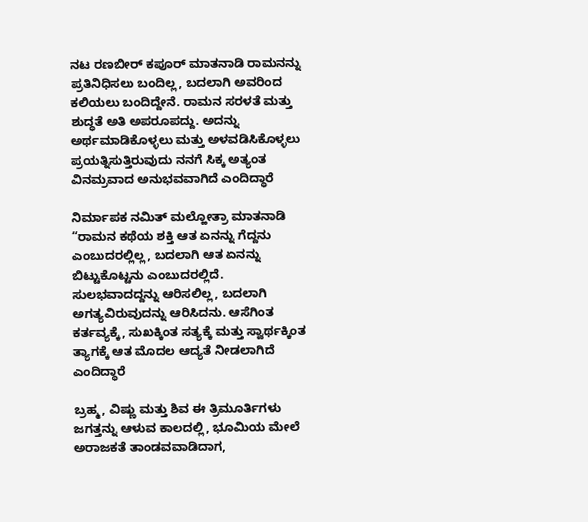ನಟ ರಣಬೀರ್ ಕಪೂರ್ ಮಾತನಾಡಿ ರಾಮನನ್ನು ಪ್ರತಿನಿಧಿಸಲು ಬಂದಿಲ್ಲ, ಬದಲಾಗಿ ಅವರಿಂದ ಕಲಿಯಲು ಬಂದಿದ್ದೇನೆ. ರಾಮನ ಸರಳತೆ ಮತ್ತು ಶುದ್ಧತೆ ಅತಿ ಅಪರೂಪದ್ದು. ಅದನ್ನು ಅರ್ಥಮಾಡಿಕೊಳ್ಳಲು ಮತ್ತು ಅಳವಡಿಸಿಕೊಳ್ಳಲು ಪ್ರಯತ್ನಿಸುತ್ತಿರುವುದು ನನಗೆ ಸಿಕ್ಕ ಅತ್ಯಂತ ವಿನಮ್ರವಾದ ಅನುಭವವಾಗಿದೆ ಎಂದಿದ್ಧಾರೆ

ನಿರ್ಮಾಪಕ ನಮಿತ್ ಮಲ್ಹೋತ್ರಾ ಮಾತನಾಡಿ “ರಾಮನ ಕಥೆಯ ಶಕ್ತಿ ಆತ ಏನನ್ನು ಗೆದ್ದನು ಎಂಬುದರಲ್ಲಿಲ್ಲ, ಬದಲಾಗಿ ಆತ ಏನನ್ನು ಬಿಟ್ಟುಕೊಟ್ಟನು ಎಂಬುದರಲ್ಲಿದೆ. ಸುಲಭವಾದದ್ದನ್ನು ಆರಿಸಲಿಲ್ಲ, ಬದಲಾಗಿ ಅಗತ್ಯವಿರುವುದನ್ನು ಆರಿಸಿದನು. ಆಸೆಗಿಂತ ಕರ್ತವ್ಯಕ್ಕೆ, ಸುಖಕ್ಕಿಂತ ಸತ್ಯಕ್ಕೆ ಮತ್ತು ಸ್ವಾರ್ಥಕ್ಕಿಂತ ತ್ಯಾಗಕ್ಕೆ ಆತ ಮೊದಲ ಆದ್ಯತೆ ನೀಡಲಾಗಿದೆ ಎಂದಿದ್ಧಾರೆ

ಬ್ರಹ್ಮ, ವಿಷ್ಣು ಮತ್ತು ಶಿವ ಈ ತ್ರಿಮೂರ್ತಿಗಳು ಜಗತ್ತನ್ನು ಆಳುವ ಕಾಲದಲ್ಲಿ, ಭೂಮಿಯ ಮೇಲೆ ಅರಾಜಕತೆ ತಾಂಡವವಾಡಿದಾಗ,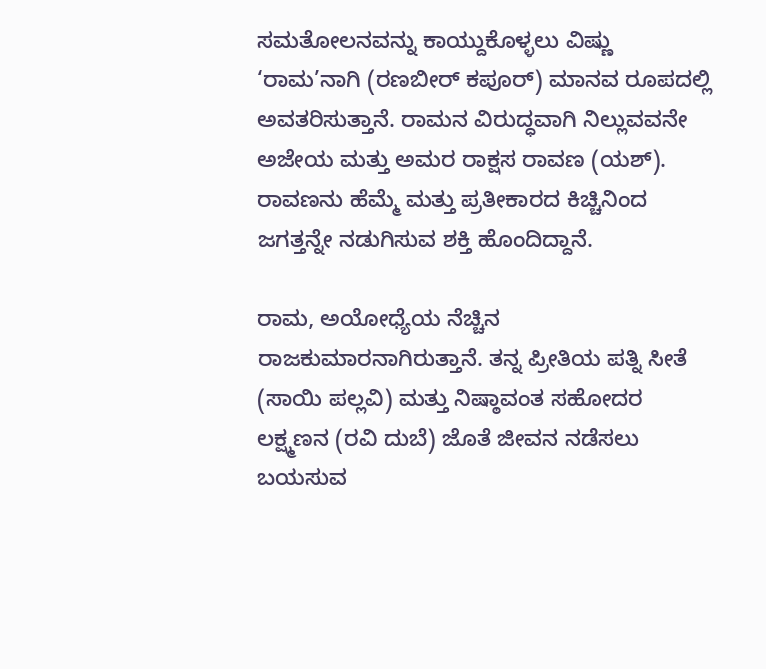ಸಮತೋಲನವನ್ನು ಕಾಯ್ದುಕೊಳ್ಳಲು ವಿಷ್ಣು ‘ರಾಮ’ನಾಗಿ (ರಣಬೀರ್ ಕಪೂರ್) ಮಾನವ ರೂಪದಲ್ಲಿ ಅವತರಿಸುತ್ತಾನೆ. ರಾಮನ ವಿರುದ್ಧವಾಗಿ ನಿಲ್ಲುವವನೇ ಅಜೇಯ ಮತ್ತು ಅಮರ ರಾಕ್ಷಸ ರಾವಣ (ಯಶ್). ರಾವಣನು ಹೆಮ್ಮೆ ಮತ್ತು ಪ್ರತೀಕಾರದ ಕಿಚ್ಚಿನಿಂದ ಜಗತ್ತನ್ನೇ ನಡುಗಿಸುವ ಶಕ್ತಿ ಹೊಂದಿದ್ದಾನೆ.

ರಾಮ, ಅಯೋಧ್ಯೆಯ ನೆಚ್ಚಿನ ರಾಜಕುಮಾರನಾಗಿರುತ್ತಾನೆ. ತನ್ನ ಪ್ರೀತಿಯ ಪತ್ನಿ ಸೀತೆ (ಸಾಯಿ ಪಲ್ಲವಿ) ಮತ್ತು ನಿಷ್ಠಾವಂತ ಸಹೋದರ ಲಕ್ಷ್ಮಣನ (ರವಿ ದುಬೆ) ಜೊತೆ ಜೀವನ ನಡೆಸಲು ಬಯಸುವ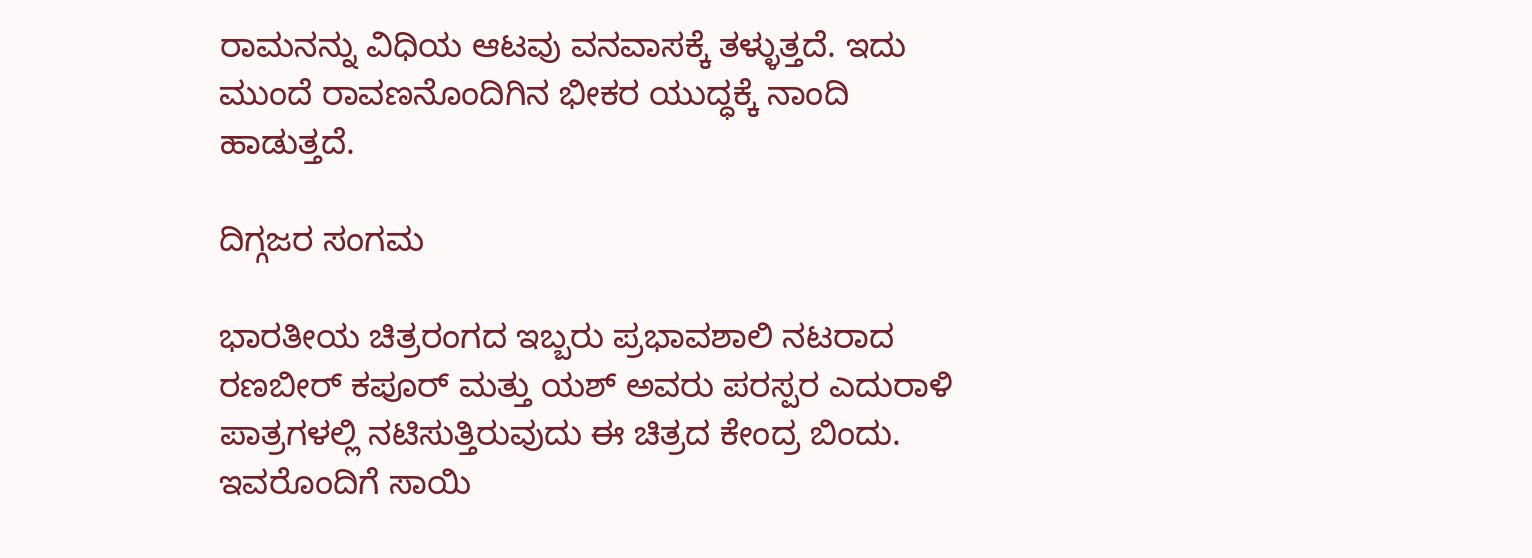ರಾಮನನ್ನು ವಿಧಿಯ ಆಟವು ವನವಾಸಕ್ಕೆ ತಳ್ಳುತ್ತದೆ. ಇದು ಮುಂದೆ ರಾವಣನೊಂದಿಗಿನ ಭೀಕರ ಯುದ್ಧಕ್ಕೆ ನಾಂದಿ ಹಾಡುತ್ತದೆ.

ದಿಗ್ಗಜರ ಸಂಗಮ

ಭಾರತೀಯ ಚಿತ್ರರಂಗದ ಇಬ್ಬರು ಪ್ರಭಾವಶಾಲಿ ನಟರಾದ ರಣಬೀರ್ ಕಪೂರ್ ಮತ್ತು ಯಶ್ ಅವರು ಪರಸ್ಪರ ಎದುರಾಳಿ ಪಾತ್ರಗಳಲ್ಲಿ ನಟಿಸುತ್ತಿರುವುದು ಈ ಚಿತ್ರದ ಕೇಂದ್ರ ಬಿಂದು. ಇವರೊಂದಿಗೆ ಸಾಯಿ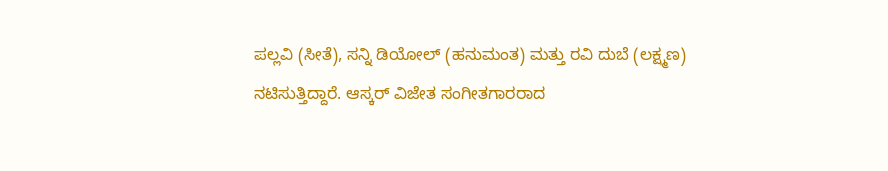ಪಲ್ಲವಿ (ಸೀತೆ), ಸನ್ನಿ ಡಿಯೋಲ್ (ಹನುಮಂತ) ಮತ್ತು ರವಿ ದುಬೆ (ಲಕ್ಷ್ಮಣ) ನಟಿಸುತ್ತಿದ್ದಾರೆ. ಆಸ್ಕರ್ ವಿಜೇತ ಸಂಗೀತಗಾರರಾದ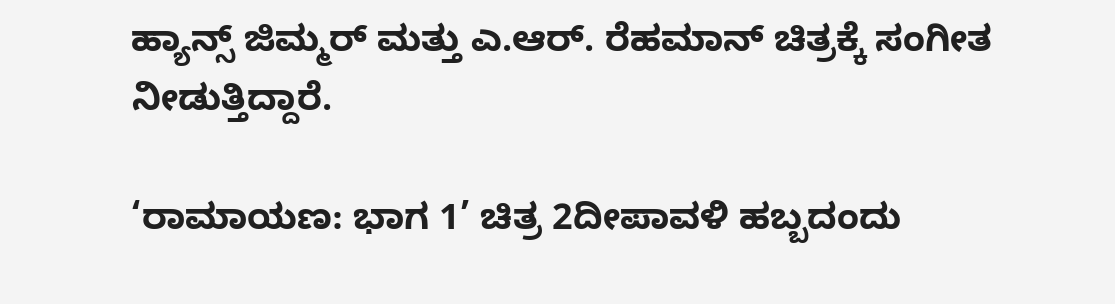ಹ್ಯಾನ್ಸ್ ಜಿಮ್ಮರ್ ಮತ್ತು ಎ.ಆರ್. ರೆಹಮಾನ್ ಚಿತ್ರಕ್ಕೆ ಸಂಗೀತ ನೀಡುತ್ತಿದ್ದಾರೆ.

‘ರಾಮಾಯಣ: ಭಾಗ 1’ ಚಿತ್ರ 2ದೀಪಾವಳಿ ಹಬ್ಬದಂದು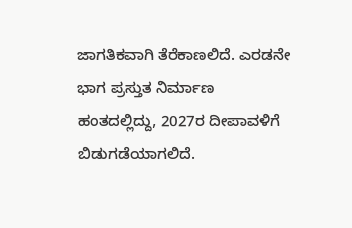ಜಾಗತಿಕವಾಗಿ ತೆರೆಕಾಣಲಿದೆ. ಎರಡನೇ ಭಾಗ ಪ್ರಸ್ತುತ ನಿರ್ಮಾಣ ಹಂತದಲ್ಲಿದ್ದು, 2027ರ ದೀಪಾವಳಿಗೆ ಬಿಡುಗಡೆಯಾಗಲಿದೆ.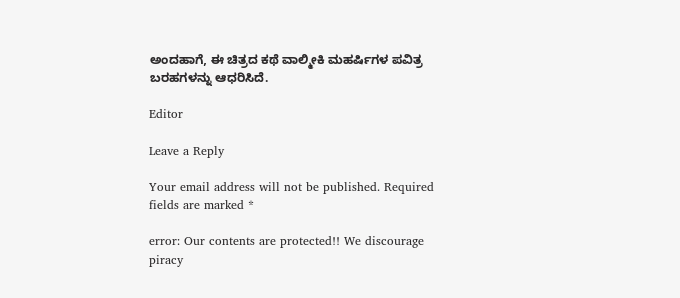ಅಂದಹಾಗೆ, ಈ ಚಿತ್ರದ ಕಥೆ ವಾಲ್ಮೀಕಿ ಮಹರ್ಷಿಗಳ ಪವಿತ್ರ ಬರಹಗಳನ್ನು ಆಧರಿಸಿದೆ.

Editor

Leave a Reply

Your email address will not be published. Required fields are marked *

error: Our contents are protected!! We discourage piracy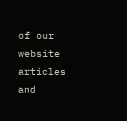of our website articles and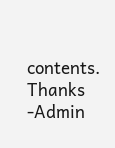contents. Thanks -Admin